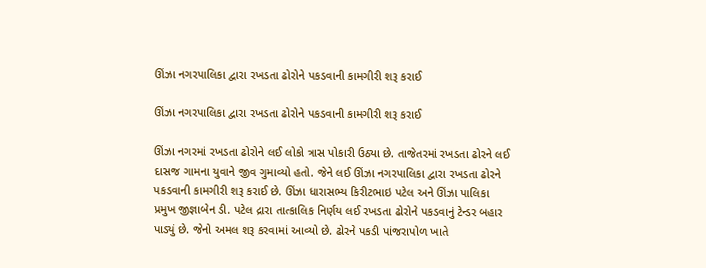ઊંઝા નગરપાલિકા દ્વારા રખડતા ઢોરોને પકડવાની કામગીરી શરૂ કરાઈ

ઊંઝા નગરપાલિકા દ્વારા રખડતા ઢોરોને પકડવાની કામગીરી શરૂ કરાઈ

ઊંઝા નગરમાં રખડતા ઢોરોને લઈ લોકો ત્રાસ પોકારી ઉઠ્યા છે. તાજેતરમાં રખડતા ઢોરને લઈ દાસજ ગામના યુવાને જીવ ગુમાવ્યો હતો. જેને લઈ ઊંઝા નગરપાલિકા દ્વારા રખડતા ઢોરને પકડવાની કામગીરી શરૂ કરાઈ છે. ઊંઝા ધારાસભ્ય કિરીટભાઇ પટેલ અને ઊંઝા પાલિકા પ્રમુખ જીજ્ઞાબેન ડી. પટેલ દ્રારા તાત્કાલિક નિર્ણય લઈ રખડતા ઢોરોને પકડવાનું ટેન્ડર બહાર પાડ્યું છે. જેનો અમલ શરૂ કરવામાં આવ્યો છે. ઢોરને પકડી પાંજરાપોળ ખાતે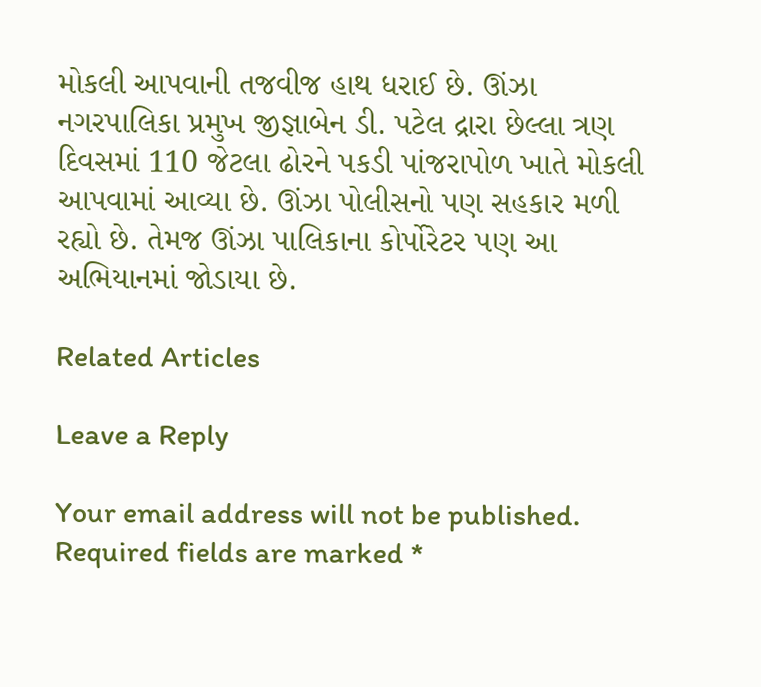મોકલી આપવાની તજવીજ હાથ ધરાઈ છે. ઊંઝા નગરપાલિકા પ્રમુખ જીજ્ઞાબેન ડી. પટેલ દ્રારા છેલ્લા ત્રણ દિવસમાં 110 જેટલા ઢોરને પકડી પાંજરાપોળ ખાતે મોકલી આપવામાં આવ્યા છે. ઊંઝા પોલીસનો પણ સહકાર મળી રહ્યો છે. તેમજ ઊંઝા પાલિકાના કોર્પોરેટર પણ આ અભિયાનમાં જોડાયા છે.

Related Articles

Leave a Reply

Your email address will not be published. Required fields are marked *